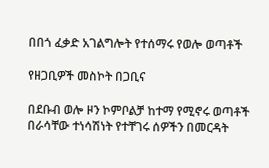በበጎ ፈቃድ አገልግሎት የተሰማሩ የወሎ ወጣቶች

የዘጋቢዎች መስኮት በጋቢና

በደቡብ ወሎ ዞን ኮምቦልቻ ከተማ የሚኖሩ ወጣቶች በራሳቸው ተነሳሽነት የተቸገሩ ሰዎችን በመርዳት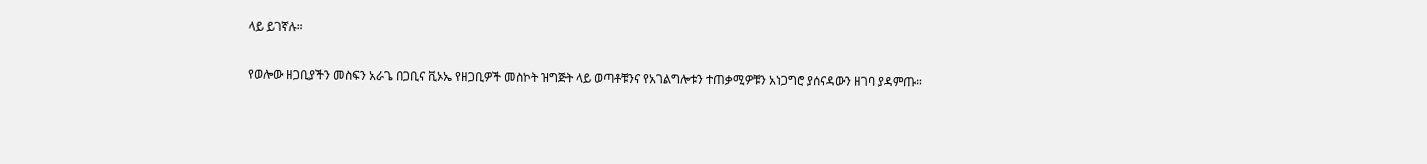ላይ ይገኛሉ።

የወሎው ዘጋቢያችን መስፍን አራጌ በጋቢና ቪኦኤ የዘጋቢዎች መስኮት ዝግጅት ላይ ወጣቶቹንና የአገልግሎቱን ተጠቃሚዎቹን አነጋግሮ ያሰናዳውን ዘገባ ያዳምጡ።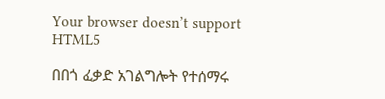Your browser doesn’t support HTML5

በበጎ ፈቃድ አገልግሎት የተሰማሩ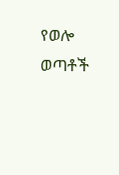የወሎ ወጣቶች